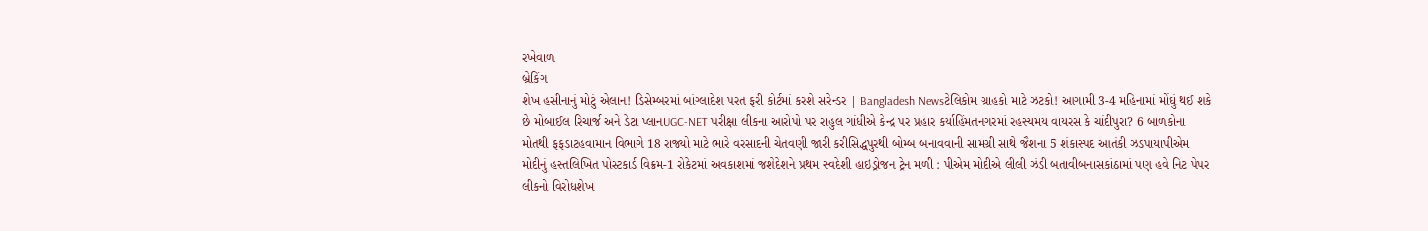રખેવાળ
બ્રેકિંગ
શેખ હસીનાનું મોટું એલાન! ડિસેમ્બરમાં બાંગ્લાદેશ પરત ફરી કોર્ટમાં કરશે સરેન્ડર | Bangladesh Newsટેલિકોમ ગ્રાહકો માટે ઝટકો! આગામી 3-4 મહિનામાં મોંઘું થઈ શકે છે મોબાઈલ રિચાર્જ અને ડેટા પ્લાનUGC-NET પરીક્ષા લીકના આરોપો પર રાહુલ ગાંધીએ કેન્દ્ર પર પ્રહાર કર્યાહિંમતનગરમાં રહસ્યમય વાયરસ કે ચાંદીપુરા? 6 બાળકોના મોતથી ફફડાટહવામાન વિભાગે 18 રાજ્યો માટે ભારે વરસાદની ચેતવણી જારી કરીસિદ્ધપુરથી બોમ્બ બનાવવાની સામગ્રી સાથે જૈશના 5 શંકાસ્પદ આતંકી ઝડપાયાપીએમ મોદીનું હસ્તલિખિત પોસ્ટકાર્ડ વિક્રમ-1 રોકેટમાં અવકાશમાં જશેદેશને પ્રથમ સ્વદેશી હાઇડ્રોજન ટ્રેન મળી : પીએમ મોદીએ લીલી ઝંડી બતાવીબનાસકાંઠામાં પણ હવે નિટ પેપર લીકનો વિરોધશેખ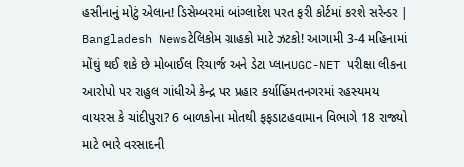હસીનાનું મોટું એલાન! ડિસેમ્બરમાં બાંગ્લાદેશ પરત ફરી કોર્ટમાં કરશે સરેન્ડર | Bangladesh Newsટેલિકોમ ગ્રાહકો માટે ઝટકો! આગામી 3-4 મહિનામાં મોંઘું થઈ શકે છે મોબાઈલ રિચાર્જ અને ડેટા પ્લાનUGC-NET પરીક્ષા લીકના આરોપો પર રાહુલ ગાંધીએ કેન્દ્ર પર પ્રહાર કર્યાહિંમતનગરમાં રહસ્યમય વાયરસ કે ચાંદીપુરા? 6 બાળકોના મોતથી ફફડાટહવામાન વિભાગે 18 રાજ્યો માટે ભારે વરસાદની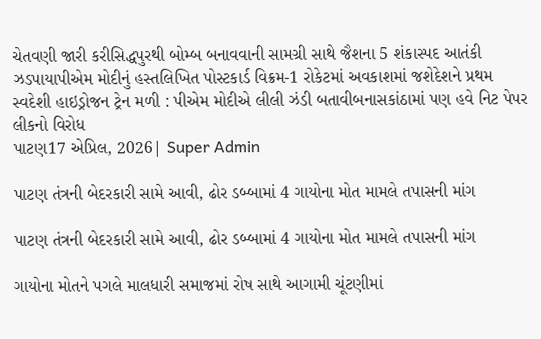ચેતવણી જારી કરીસિદ્ધપુરથી બોમ્બ બનાવવાની સામગ્રી સાથે જૈશના 5 શંકાસ્પદ આતંકી ઝડપાયાપીએમ મોદીનું હસ્તલિખિત પોસ્ટકાર્ડ વિક્રમ-1 રોકેટમાં અવકાશમાં જશેદેશને પ્રથમ સ્વદેશી હાઇડ્રોજન ટ્રેન મળી : પીએમ મોદીએ લીલી ઝંડી બતાવીબનાસકાંઠામાં પણ હવે નિટ પેપર લીકનો વિરોધ
પાટણ17 એપ્રિલ, 2026| Super Admin

પાટણ તંત્રની બેદરકારી સામે આવી, ઢોર ડબ્બામાં 4 ગાયોના મોત મામલે તપાસની માંગ

પાટણ તંત્રની બેદરકારી સામે આવી, ઢોર ડબ્બામાં 4 ગાયોના મોત મામલે તપાસની માંગ

ગાયોના મોતને પગલે માલધારી સમાજમાં રોષ સાથે આગામી ચૂંટણીમાં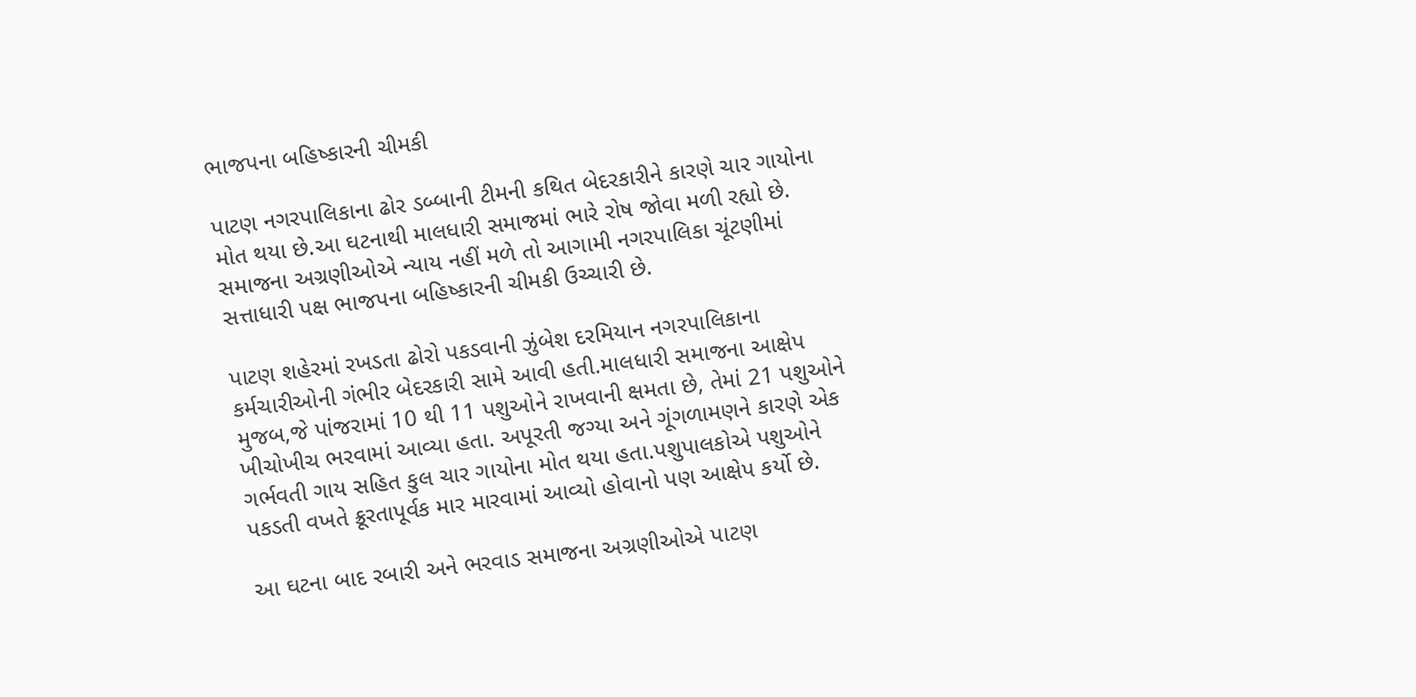ભાજપના બહિષ્કારની ચીમકી

પાટણ નગરપાલિકાના ઢોર ડબ્બાની ટીમની કથિત બેદરકારીને કારણે ચાર ગાયોના મોત થયા છે.આ ઘટનાથી માલધારી સમાજમાં ભારે રોષ જોવા મળી રહ્યો છે. સમાજના અગ્રણીઓએ ન્યાય નહીં મળે તો આગામી નગરપાલિકા ચૂંટણીમાં સત્તાધારી પક્ષ ભાજપના બહિષ્કારની ચીમકી ઉચ્ચારી છે.

પાટણ શહેરમાં રખડતા ઢોરો પકડવાની ઝુંબેશ દરમિયાન નગરપાલિકાના કર્મચારીઓની ગંભીર બેદરકારી સામે આવી હતી.માલધારી સમાજના આક્ષેપ મુજબ,જે પાંજરામાં 10 થી 11 પશુઓને રાખવાની ક્ષમતા છે, તેમાં 21 પશુઓને ખીચોખીચ ભરવામાં આવ્યા હતા. અપૂરતી જગ્યા અને ગૂંગળામણને કારણે એક ગર્ભવતી ગાય સહિત કુલ ચાર ગાયોના મોત થયા હતા.પશુપાલકોએ પશુઓને પકડતી વખતે ક્રૂરતાપૂર્વક માર મારવામાં આવ્યો હોવાનો પણ આક્ષેપ કર્યો છે.

આ ઘટના બાદ રબારી અને ભરવાડ સમાજના અગ્રણીઓએ પાટણ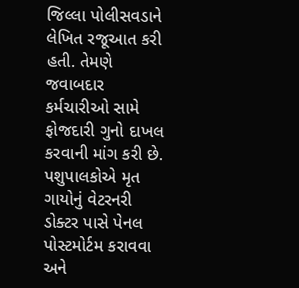જિલ્લા પોલીસવડાને લેખિત રજૂઆત કરી હતી. તેમણે જવાબદાર કર્મચારીઓ સામે ફોજદારી ગુનો દાખલ કરવાની માંગ કરી છે. પશુપાલકોએ મૃત ગાયોનું વેટરનરી ડોક્ટર પાસે પેનલ પોસ્ટમોર્ટમ કરાવવા અને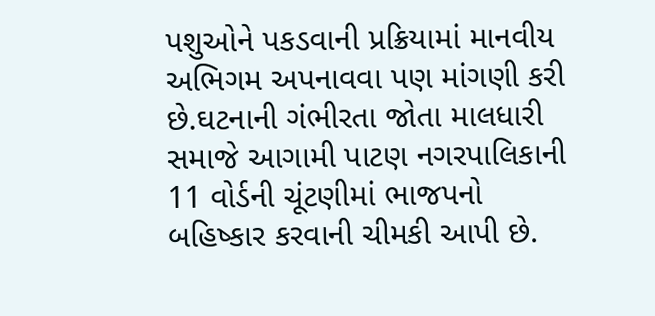પશુઓને પકડવાની પ્રક્રિયામાં માનવીય અભિગમ અપનાવવા પણ માંગણી કરી છે.ઘટનાની ગંભીરતા જોતા માલધારી સમાજે આગામી પાટણ નગરપાલિકાની 11 વોર્ડની ચૂંટણીમાં ભાજપનો બહિષ્કાર કરવાની ચીમકી આપી છે.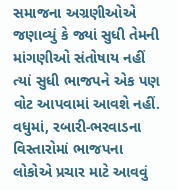સમાજના અગ્રણીઓએ જણાવ્યું કે જ્યાં સુધી તેમની માંગણીઓ સંતોષાય નહીં ત્યાં સુધી ભાજપને એક પણ વોટ આપવામાં આવશે નહીં. વધુમાં, રબારી-ભરવાડના વિસ્તારોમાં ભાજપના લોકોએ પ્રચાર માટે આવવું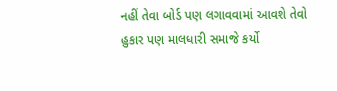નહીં તેવા બોર્ડ પણ લગાવવામાં આવશે તેવો હુકાર પણ માલધારી સમાજે કર્યો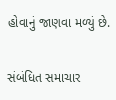હોવાનું જાણવા મળ્યું છે.

સંબંધિત સમાચાર